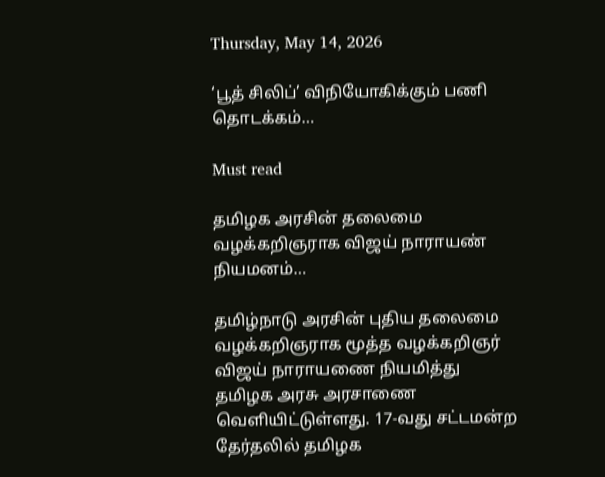Thursday, May 14, 2026

‘பூத் சிலிப்’ விநியோகிக்கும் பணி தொடக்கம்…

Must read

தமிழக அரசின் தலைமை வழக்கறிஞராக விஜய் நாராயண் நியமனம்…

தமிழ்நாடு அரசின் புதிய தலைமை வழக்கறிஞராக மூத்த வழக்கறிஞர் விஜய் நாராயணை நியமித்து தமிழக அரசு அரசாணை வெளியிட்டுள்ளது. 17-வது சட்டமன்ற தேர்தலில் தமிழக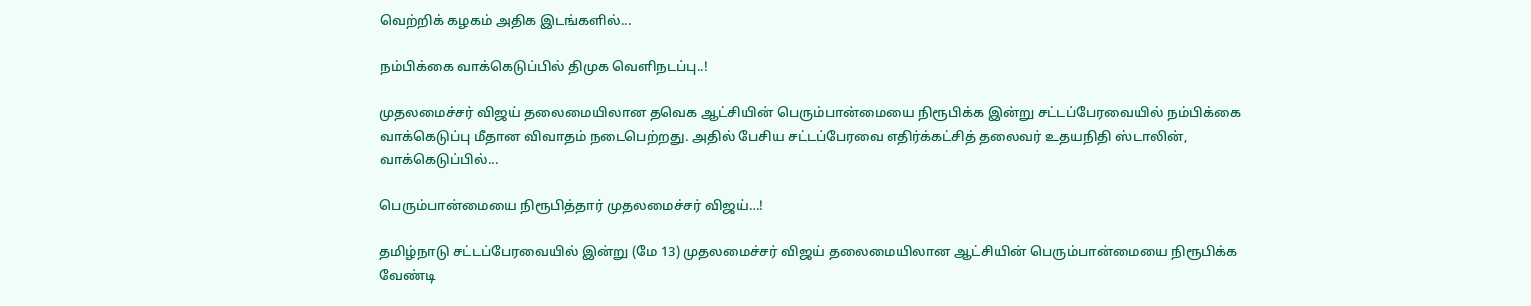வெற்றிக் கழகம் அதிக இடங்களில்...

நம்பிக்கை வாக்கெடுப்பில் திமுக வெளிநடப்பு..!

முதலமைச்சர் விஜய் தலைமையிலான தவெக ஆட்சியின் பெரும்பான்மையை நிரூபிக்க இன்று சட்டப்பேரவையில் நம்பிக்கை வாக்கெடுப்பு மீதான விவாதம் நடைபெற்றது. அதில் பேசிய சட்டப்பேரவை எதிர்க்கட்சித் தலைவர் உதயநிதி ஸ்டாலின், வாக்கெடுப்பில்...

பெரும்பான்மையை நிரூபித்தார் முதலமைச்சர் விஜய்…!

தமிழ்நாடு சட்டப்பேரவையில் இன்று (மே 13) முதலமைச்சர் விஜய் தலைமையிலான ஆட்சியின் பெரும்பான்மையை நிரூபிக்க வேண்டி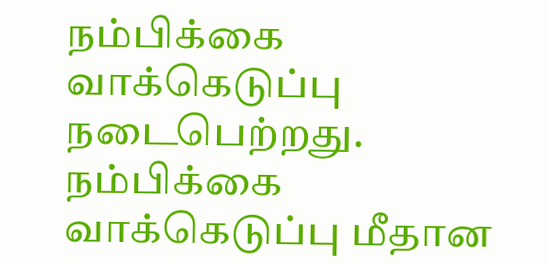நம்பிக்கை வாக்கெடுப்பு நடைபெற்றது. நம்பிக்கை வாக்கெடுப்பு மீதான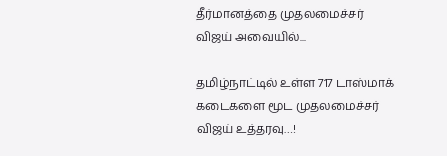தீர்மானத்தை முதலமைச்சர் விஜய் அவையில்...

தமிழ்நாட்டில் உள்ள 717 டாஸ்மாக் கடைகளை மூட முதலமைச்சர் விஜய் உத்தரவு…!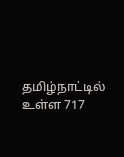தமிழ்நாட்டில் உள்ள 717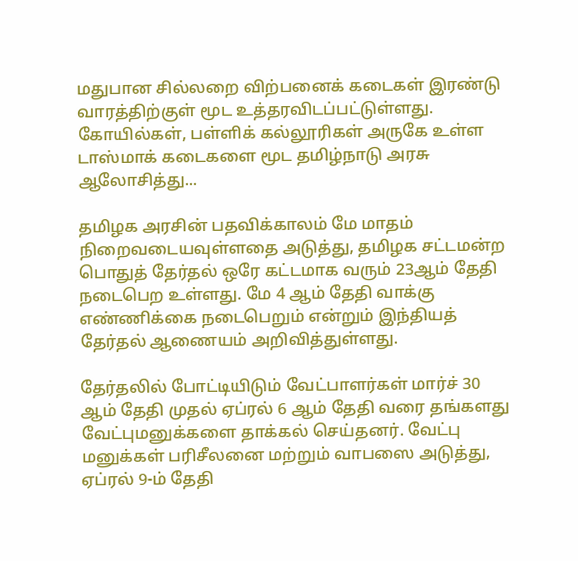மதுபான சில்லறை விற்பனைக் கடைகள் இரண்டு வாரத்திற்குள் மூட உத்தரவிடப்பட்டுள்ளது. கோயில்கள், பள்ளிக் கல்லூரிகள் அருகே உள்ள டாஸ்மாக் கடைகளை மூட தமிழ்நாடு அரசு ஆலோசித்து...

தமிழக அரசின் பதவிக்காலம் மே மாதம் நிறைவடையவுள்ளதை அடுத்து, தமிழக சட்டமன்ற பொதுத் தேர்தல் ஒரே கட்டமாக வரும் 23ஆம் தேதி நடைபெற உள்ளது. மே 4 ஆம் தேதி வாக்கு எண்ணிக்கை நடைபெறும் என்றும் இந்தியத் தேர்தல் ஆணையம் அறிவித்துள்ளது.

தேர்தலில் போட்டியிடும் வேட்பாளர்கள் மார்ச் 30 ஆம் தேதி முதல் ஏப்ரல் 6 ஆம் தேதி வரை தங்களது வேட்புமனுக்களை தாக்கல் செய்தனர். வேட்பு மனுக்கள் பரிசீலனை மற்றும் வாபஸை அடுத்து, ஏப்ரல் 9-ம் தேதி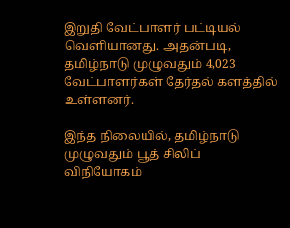இறுதி வேட்பாளர் பட்டியல் வெளியானது. அதன்படி, தமிழ்நாடு முழுவதும் 4,023 வேட்பாளர்கள் தேர்தல் களத்தில் உள்ளனர்.

இந்த நிலையில், தமிழ்நாடு முழுவதும் பூத் சிலிப் விநியோகம்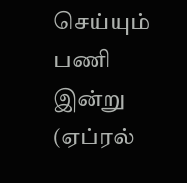செய்யும் பணி இன்று (ஏப்ரல்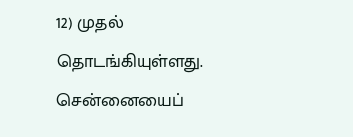12) முதல் தொடங்கியுள்ளது. சென்னையைப்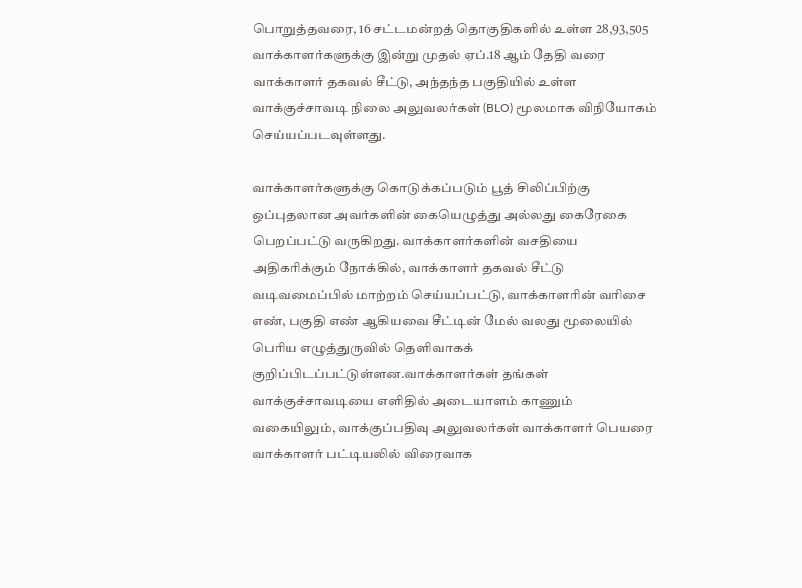பொறுத்தவரை, 16 சட்டமன்றத் தொகுதிகளில் உள்ள 28,93,505 வாக்காளர்களுக்கு இன்று முதல் ஏப்.18 ஆம் தேதி வரை வாக்காளர் தகவல் சீட்டு, அந்தந்த பகுதியில் உள்ள வாக்குச்சாவடி நிலை அலுவலர்கள் (BLO) மூலமாக விநியோகம் செய்யப்படவுள்ளது.

வாக்காளர்களுக்கு கொடுக்கப்படும் பூத் சிலிப்பிற்கு ஒப்புதலான அவர்களின் கையெழுத்து அல்லது கைரேகை பெறப்பட்டு வருகிறது. வாக்காளர்களின் வசதியை அதிகரிக்கும் நோக்கில், வாக்காளர் தகவல் சீட்டு வடிவமைப்பில் மாற்றம் செய்யப்பட்டு, வாக்காளரின் வரிசை எண், பகுதி எண் ஆகியவை சீட்டின் மேல் வலது மூலையில் பெரிய எழுத்துருவில் தெளிவாகக் குறிப்பிடப்பட்டுள்ளன.வாக்காளர்கள் தங்கள் வாக்குச்சாவடியை எளிதில் அடையாளம் காணும் வகையிலும், வாக்குப்பதிவு அலுவலர்கள் வாக்காளர் பெயரை வாக்காளர் பட்டியலில் விரைவாக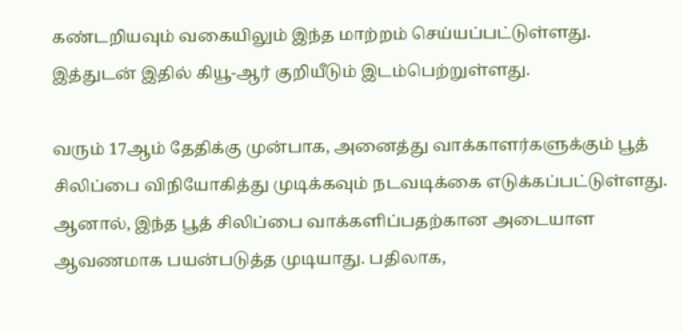கண்டறியவும் வகையிலும் இந்த மாற்றம் செய்யப்பட்டுள்ளது. இத்துடன் இதில் கியூ-ஆர் குறியீடும் இடம்பெற்றுள்ளது.

வரும் 17ஆம் தேதிக்கு முன்பாக, அனைத்து வாக்காளர்களுக்கும் பூத் சிலிப்பை விநியோகித்து முடிக்கவும் நடவடிக்கை எடுக்கப்பட்டுள்ளது. ஆனால், இந்த பூத் சிலிப்பை வாக்களிப்பதற்கான அடையாள ஆவணமாக பயன்படுத்த முடியாது. பதிலாக,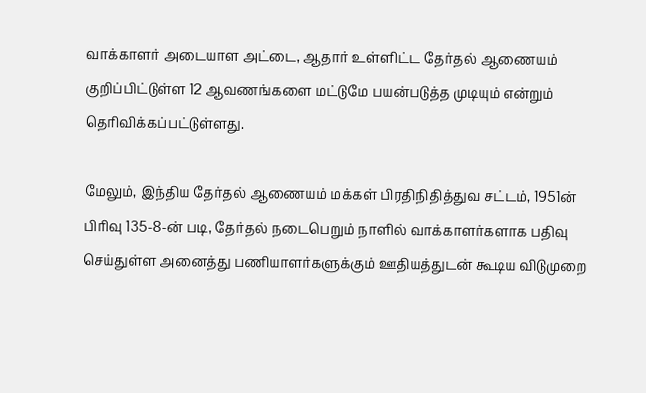வாக்காளர் அடையாள அட்டை, ஆதார் உள்ளிட்ட தேர்தல் ஆணையம் குறிப்பிட்டுள்ள 12 ஆவணங்களை மட்டுமே பயன்படுத்த முடியும் என்றும் தெரிவிக்கப்பட்டுள்ளது.

மேலும், இந்திய தேர்தல் ஆணையம் மக்கள் பிரதிநிதித்துவ சட்டம், 1951ன் பிரிவு 135-8-ன் படி, தேர்தல் நடைபெறும் நாளில் வாக்காளர்களாக பதிவு செய்துள்ள அனைத்து பணியாளர்களுக்கும் ஊதியத்துடன் கூடிய விடுமுறை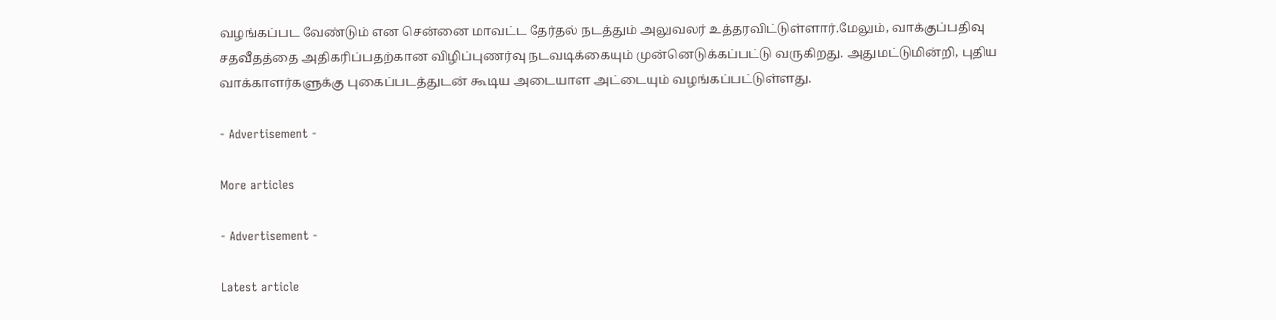வழங்கப்பட வேண்டும் என சென்னை மாவட்ட தேர்தல் நடத்தும் அலுவலர் உத்தரவிட்டுள்ளார்.மேலும், வாக்குப்பதிவு சதவீதத்தை அதிகரிப்பதற்கான விழிப்புணர்வு நடவடிக்கையும் முன்னெடுக்கப்பட்டு வருகிறது. அதுமட்டுமின்றி, புதிய வாக்காளர்களுக்கு புகைப்படத்துடன் கூடிய அடையாள அட்டையும் வழங்கப்பட்டுள்ளது.

- Advertisement -

More articles

- Advertisement -

Latest article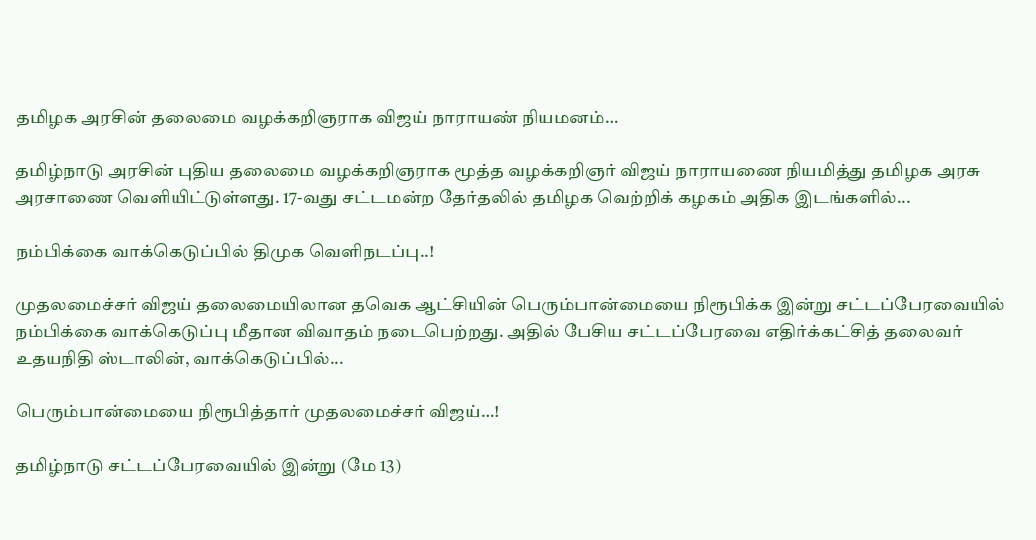தமிழக அரசின் தலைமை வழக்கறிஞராக விஜய் நாராயண் நியமனம்…

தமிழ்நாடு அரசின் புதிய தலைமை வழக்கறிஞராக மூத்த வழக்கறிஞர் விஜய் நாராயணை நியமித்து தமிழக அரசு அரசாணை வெளியிட்டுள்ளது. 17-வது சட்டமன்ற தேர்தலில் தமிழக வெற்றிக் கழகம் அதிக இடங்களில்...

நம்பிக்கை வாக்கெடுப்பில் திமுக வெளிநடப்பு..!

முதலமைச்சர் விஜய் தலைமையிலான தவெக ஆட்சியின் பெரும்பான்மையை நிரூபிக்க இன்று சட்டப்பேரவையில் நம்பிக்கை வாக்கெடுப்பு மீதான விவாதம் நடைபெற்றது. அதில் பேசிய சட்டப்பேரவை எதிர்க்கட்சித் தலைவர் உதயநிதி ஸ்டாலின், வாக்கெடுப்பில்...

பெரும்பான்மையை நிரூபித்தார் முதலமைச்சர் விஜய்…!

தமிழ்நாடு சட்டப்பேரவையில் இன்று (மே 13)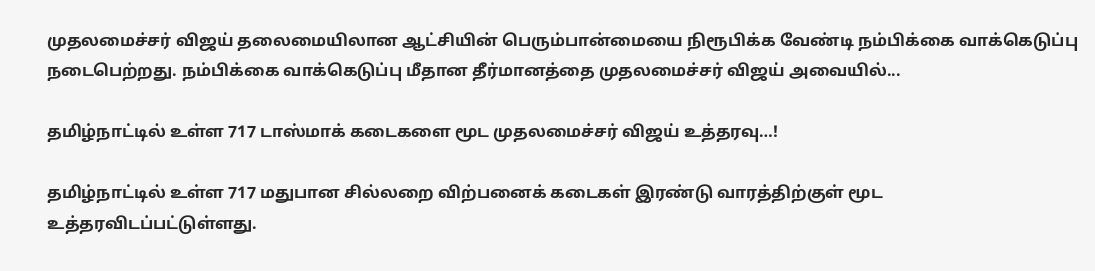முதலமைச்சர் விஜய் தலைமையிலான ஆட்சியின் பெரும்பான்மையை நிரூபிக்க வேண்டி நம்பிக்கை வாக்கெடுப்பு நடைபெற்றது. நம்பிக்கை வாக்கெடுப்பு மீதான தீர்மானத்தை முதலமைச்சர் விஜய் அவையில்...

தமிழ்நாட்டில் உள்ள 717 டாஸ்மாக் கடைகளை மூட முதலமைச்சர் விஜய் உத்தரவு…!

தமிழ்நாட்டில் உள்ள 717 மதுபான சில்லறை விற்பனைக் கடைகள் இரண்டு வாரத்திற்குள் மூட உத்தரவிடப்பட்டுள்ளது.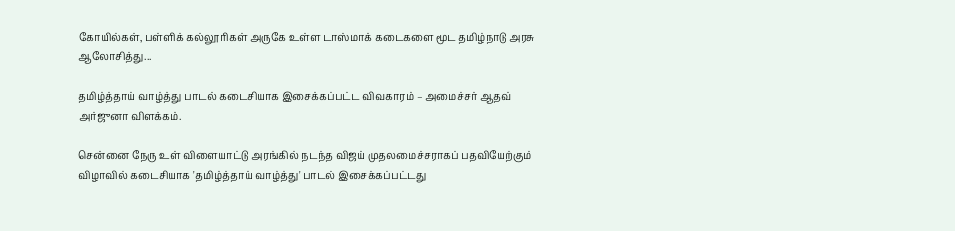கோயில்கள், பள்ளிக் கல்லூரிகள் அருகே உள்ள டாஸ்மாக் கடைகளை மூட தமிழ்நாடு அரசு ஆலோசித்து...

தமிழ்த்தாய் வாழ்த்து பாடல் கடைசியாக இசைக்கப்பட்ட விவகாரம் – அமைச்சர் ஆதவ் அர்ஜுனா விளக்கம்.

சென்னை நேரு உள் விளையாட்டு அரங்கில் நடந்த விஜய் முதலமைச்சராகப் பதவியேற்கும் விழாவில் கடைசியாக 'தமிழ்த்தாய் வாழ்த்து' பாடல் இசைக்கப்பட்டது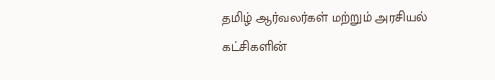தமிழ் ஆர்வலர்கள் மற்றும் அரசியல் கட்சிகளின்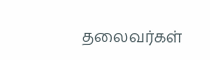தலைவர்கள்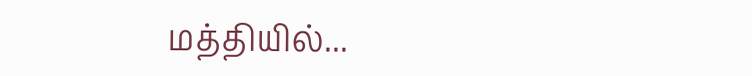மத்தியில்...